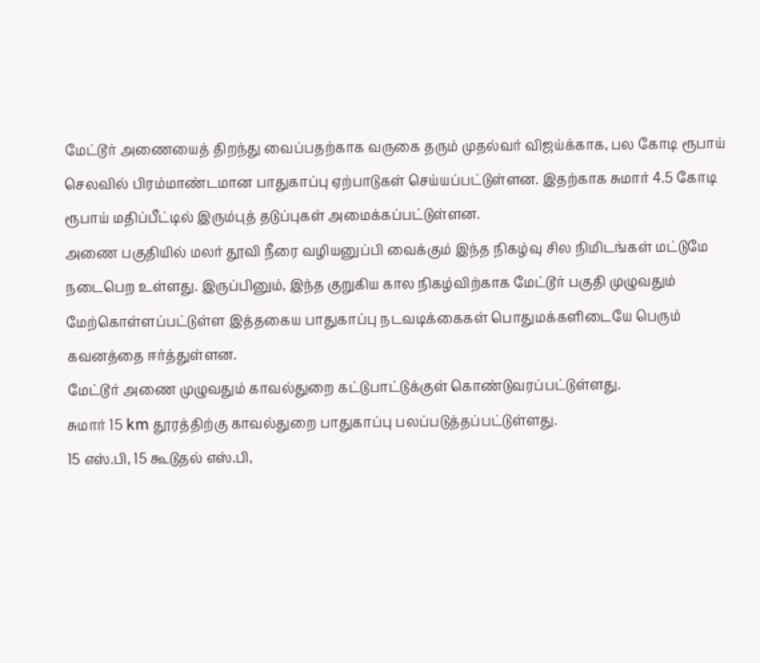மேட்டூர் அணையைத் திறந்து வைப்பதற்காக வருகை தரும் முதல்வர் விஜய்க்காக, பல கோடி ரூபாய் செலவில் பிரம்மாண்டமான பாதுகாப்பு ஏற்பாடுகள் செய்யப்பட்டுள்ளன. இதற்காக சுமார் 4.5 கோடி ரூபாய் மதிப்பீட்டில் இரும்புத் தடுப்புகள் அமைக்கப்பட்டுள்ளன.
அணை பகுதியில் மலர் தூவி நீரை வழியனுப்பி வைக்கும் இந்த நிகழ்வு சில நிமிடங்கள் மட்டுமே நடைபெற உள்ளது. இருப்பினும், இந்த குறுகிய கால நிகழ்விற்காக மேட்டூர் பகுதி முழுவதும் மேற்கொள்ளப்பட்டுள்ள இத்தகைய பாதுகாப்பு நடவடிக்கைகள் பொதுமக்களிடையே பெரும் கவனத்தை ஈர்த்துள்ளன.
மேட்டூர் அணை முழுவதும் காவல்துறை கட்டுபாட்டுக்குள் கொண்டுவரப்பட்டுள்ளது.
சுமார் 15 km தூரத்திற்கு காவல்துறை பாதுகாப்பு பலப்படுத்தப்பட்டுள்ளது.
15 எஸ்.பி, 15 கூடுதல் எஸ்.பி,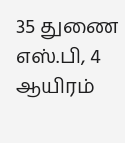35 துணை எஸ்.பி, 4 ஆயிரம்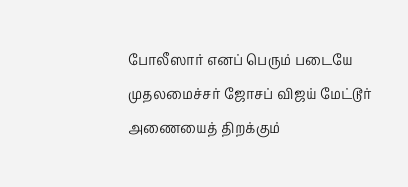போலீஸார் எனப் பெரும் படையே முதலமைச்சர் ஜோசப் விஜய் மேட்டூர் அணையைத் திறக்கும்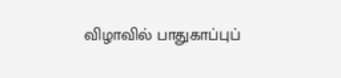விழாவில் பாதுகாப்புப்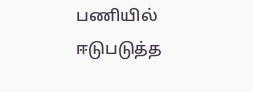பணியில் ஈடுபடுத்த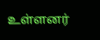உள்ளனர்